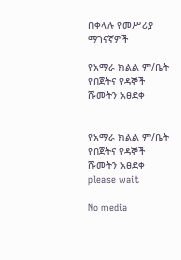በቀላሉ የመሥሪያ ማገናኛዎች

የአማራ ክልል ም/ቤት የበጀትና የዳኞች ሹመትን አፀደቀ


የአማራ ክልል ም/ቤት የበጀትና የዳኞች ሹመትን አፀደቀ
please wait

No media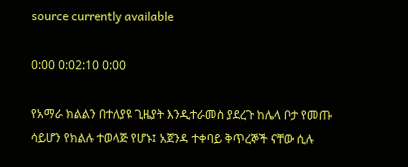source currently available

0:00 0:02:10 0:00

የአማራ ክልልን በተለያዩ ጊዜያት እንዲተራመስ ያደረጉ ከሌላ ቦታ የመጡ ሳይሆን የክልሉ ተወላጅ የሆኑ፤ አጀንዳ ተቀባይ ቅጥረኞች ናቸው ሲሉ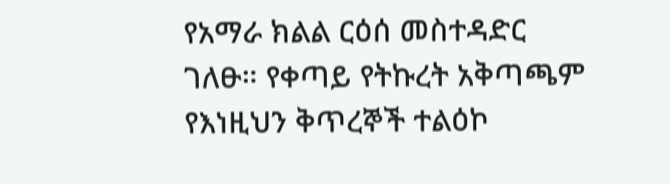የአማራ ክልል ርዕሰ መስተዳድር ገለፁ። የቀጣይ የትኩረት አቅጣጫም የእነዚህን ቅጥረኞች ተልዕኮ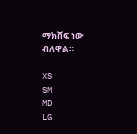ማክሸፍ ነው ብለዋል።

XS
SM
MD
LG